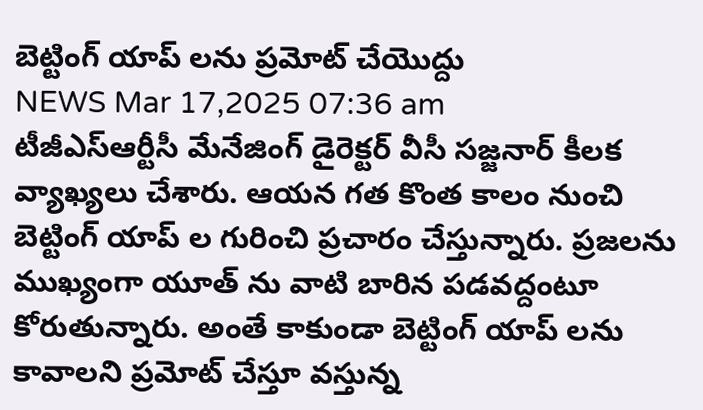బెట్టింగ్ యాప్ లను ప్రమోట్ చేయొద్దు
NEWS Mar 17,2025 07:36 am
టీజీఎస్ఆర్టీసీ మేనేజింగ్ డైరెక్టర్ వీసీ సజ్జనార్ కీలక వ్యాఖ్యలు చేశారు. ఆయన గత కొంత కాలం నుంచి బెట్టింగ్ యాప్ ల గురించి ప్రచారం చేస్తున్నారు. ప్రజలను ముఖ్యంగా యూత్ ను వాటి బారిన పడవద్దంటూ కోరుతున్నారు. అంతే కాకుండా బెట్టింగ్ యాప్ లను కావాలని ప్రమోట్ చేస్తూ వస్తున్న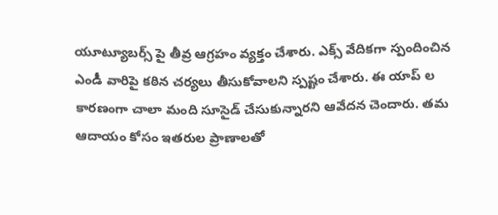యూట్యూబర్స్ పై తీవ్ర ఆగ్రహం వ్యక్తం చేశారు. ఎక్స్ వేదికగా స్పందించిన ఎండీ వారిపై కఠిన చర్యలు తీసుకోవాలని స్పష్టం చేశారు. ఈ యాప్ ల కారణంగా చాలా మంది సూసైడ్ చేసుకున్నారని ఆవేదన చెందారు. తమ ఆదాయం కోసం ఇతరుల ప్రాణాలతో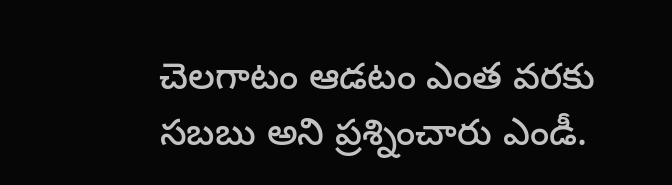చెలగాటం ఆడటం ఎంత వరకు సబబు అని ప్రశ్నించారు ఎండీ.